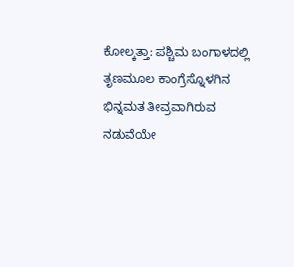ಕೋಲ್ಕತ್ತಾ: ಪಶ್ಚಿಮ ಬಂಗಾಳದಲ್ಲಿ ತೃಣಮೂಲ ಕಾಂಗ್ರೆಸ್ನೊಳಗಿನ ಭಿನ್ನಮತ ತೀವ್ರವಾಗಿರುವ ನಡುವೆಯೇ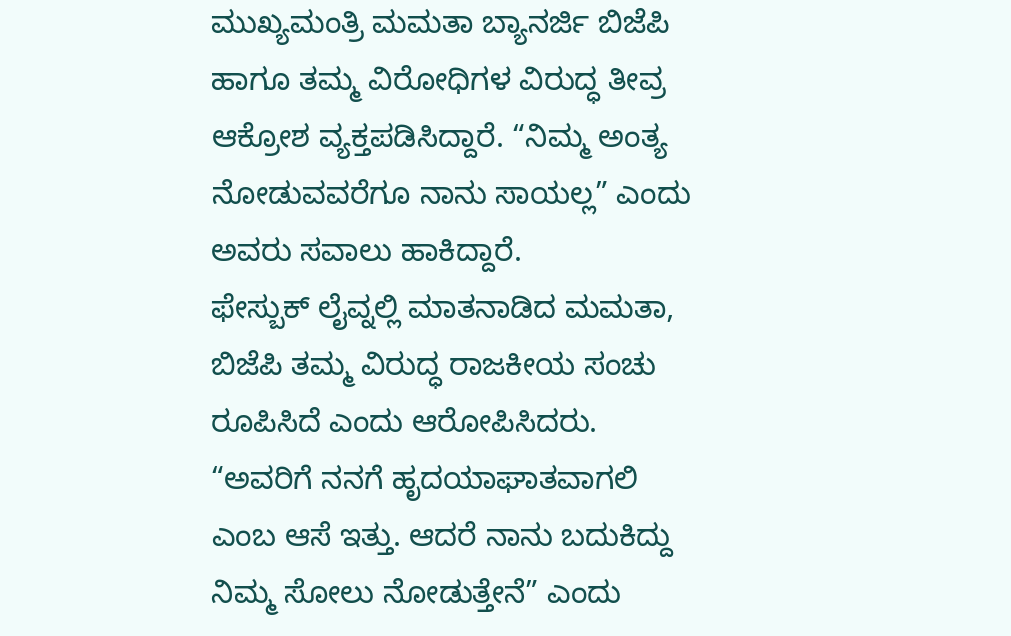ಮುಖ್ಯಮಂತ್ರಿ ಮಮತಾ ಬ್ಯಾನರ್ಜಿ ಬಿಜೆಪಿ ಹಾಗೂ ತಮ್ಮ ವಿರೋಧಿಗಳ ವಿರುದ್ಧ ತೀವ್ರ ಆಕ್ರೋಶ ವ್ಯಕ್ತಪಡಿಸಿದ್ದಾರೆ. “ನಿಮ್ಮ ಅಂತ್ಯ ನೋಡುವವರೆಗೂ ನಾನು ಸಾಯಲ್ಲ” ಎಂದು ಅವರು ಸವಾಲು ಹಾಕಿದ್ದಾರೆ.
ಫೇಸ್ಬುಕ್ ಲೈವ್ನಲ್ಲಿ ಮಾತನಾಡಿದ ಮಮತಾ, ಬಿಜೆಪಿ ತಮ್ಮ ವಿರುದ್ಧ ರಾಜಕೀಯ ಸಂಚು ರೂಪಿಸಿದೆ ಎಂದು ಆರೋಪಿಸಿದರು. “ಅವರಿಗೆ ನನಗೆ ಹೃದಯಾಘಾತವಾಗಲಿ ಎಂಬ ಆಸೆ ಇತ್ತು. ಆದರೆ ನಾನು ಬದುಕಿದ್ದು ನಿಮ್ಮ ಸೋಲು ನೋಡುತ್ತೇನೆ” ಎಂದು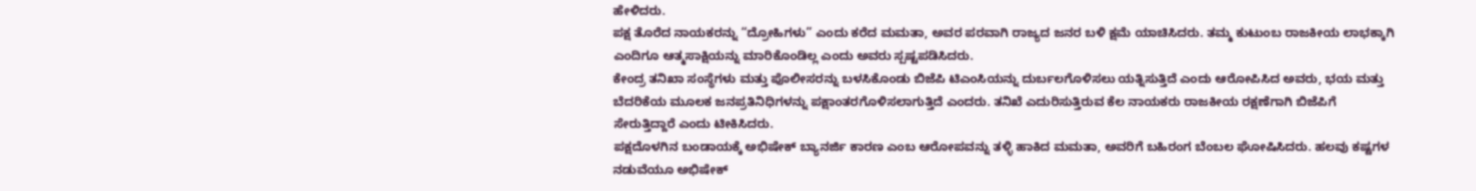ಹೇಳಿದರು.
ಪಕ್ಷ ತೊರೆದ ನಾಯಕರನ್ನು “ದ್ರೋಹಿಗಳು” ಎಂದು ಕರೆದ ಮಮತಾ, ಅವರ ಪರವಾಗಿ ರಾಜ್ಯದ ಜನರ ಬಳಿ ಕ್ಷಮೆ ಯಾಚಿಸಿದರು. ತಮ್ಮ ಕುಟುಂಬ ರಾಜಕೀಯ ಲಾಭಕ್ಕಾಗಿ ಎಂದಿಗೂ ಆತ್ಮಸಾಕ್ಷಿಯನ್ನು ಮಾರಿಕೊಂಡಿಲ್ಲ ಎಂದು ಅವರು ಸ್ಪಷ್ಟಪಡಿಸಿದರು.
ಕೇಂದ್ರ ತನಿಖಾ ಸಂಸ್ಥೆಗಳು ಮತ್ತು ಪೊಲೀಸರನ್ನು ಬಳಸಿಕೊಂಡು ಬಿಜೆಪಿ ಟಿಎಂಸಿಯನ್ನು ದುರ್ಬಲಗೊಳಿಸಲು ಯತ್ನಿಸುತ್ತಿದೆ ಎಂದು ಆರೋಪಿಸಿದ ಅವರು, ಭಯ ಮತ್ತು ಬೆದರಿಕೆಯ ಮೂಲಕ ಜನಪ್ರತಿನಿಧಿಗಳನ್ನು ಪಕ್ಷಾಂತರಗೊಳಿಸಲಾಗುತ್ತಿದೆ ಎಂದರು. ತನಿಖೆ ಎದುರಿಸುತ್ತಿರುವ ಕೆಲ ನಾಯಕರು ರಾಜಕೀಯ ರಕ್ಷಣೆಗಾಗಿ ಬಿಜೆಪಿಗೆ ಸೇರುತ್ತಿದ್ದಾರೆ ಎಂದು ಟೀಕಿಸಿದರು.
ಪಕ್ಷದೊಳಗಿನ ಬಂಡಾಯಕ್ಕೆ ಅಭಿಷೇಕ್ ಬ್ಯಾನರ್ಜಿ ಕಾರಣ ಎಂಬ ಆರೋಪವನ್ನು ತಳ್ಳಿ ಹಾಕಿದ ಮಮತಾ, ಅವರಿಗೆ ಬಹಿರಂಗ ಬೆಂಬಲ ಘೋಷಿಸಿದರು. ಹಲವು ಕಷ್ಟಗಳ ನಡುವೆಯೂ ಅಭಿಷೇಕ್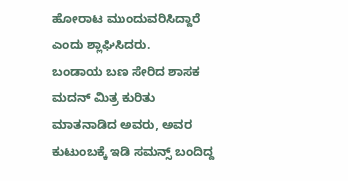ಹೋರಾಟ ಮುಂದುವರಿಸಿದ್ದಾರೆ ಎಂದು ಶ್ಲಾಘಿಸಿದರು.
ಬಂಡಾಯ ಬಣ ಸೇರಿದ ಶಾಸಕ ಮದನ್ ಮಿತ್ರ ಕುರಿತು ಮಾತನಾಡಿದ ಅವರು, ಅವರ ಕುಟುಂಬಕ್ಕೆ ಇಡಿ ಸಮನ್ಸ್ ಬಂದಿದ್ದ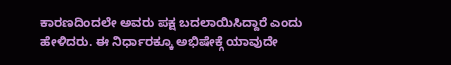ಕಾರಣದಿಂದಲೇ ಅವರು ಪಕ್ಷ ಬದಲಾಯಿಸಿದ್ದಾರೆ ಎಂದು ಹೇಳಿದರು. ಈ ನಿರ್ಧಾರಕ್ಕೂ ಅಭಿಷೇಕ್ಗೆ ಯಾವುದೇ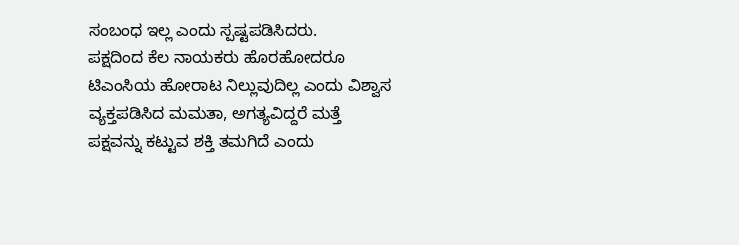ಸಂಬಂಧ ಇಲ್ಲ ಎಂದು ಸ್ಪಷ್ಟಪಡಿಸಿದರು.
ಪಕ್ಷದಿಂದ ಕೆಲ ನಾಯಕರು ಹೊರಹೋದರೂ ಟಿಎಂಸಿಯ ಹೋರಾಟ ನಿಲ್ಲುವುದಿಲ್ಲ ಎಂದು ವಿಶ್ವಾಸ ವ್ಯಕ್ತಪಡಿಸಿದ ಮಮತಾ, ಅಗತ್ಯವಿದ್ದರೆ ಮತ್ತೆ ಪಕ್ಷವನ್ನು ಕಟ್ಟುವ ಶಕ್ತಿ ತಮಗಿದೆ ಎಂದು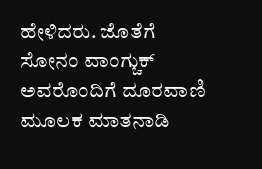ಹೇಳಿದರು. ಜೊತೆಗೆ ಸೋನಂ ವಾಂಗ್ಚುಕ್ ಅವರೊಂದಿಗೆ ದೂರವಾಣಿ ಮೂಲಕ ಮಾತನಾಡಿ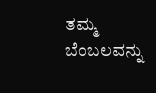ತಮ್ಮ ಬೆಂಬಲವನ್ನು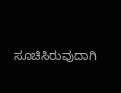ಸೂಚಿಸಿರುವುದಾಗಿ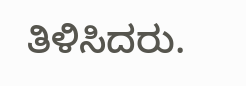ತಿಳಿಸಿದರು.